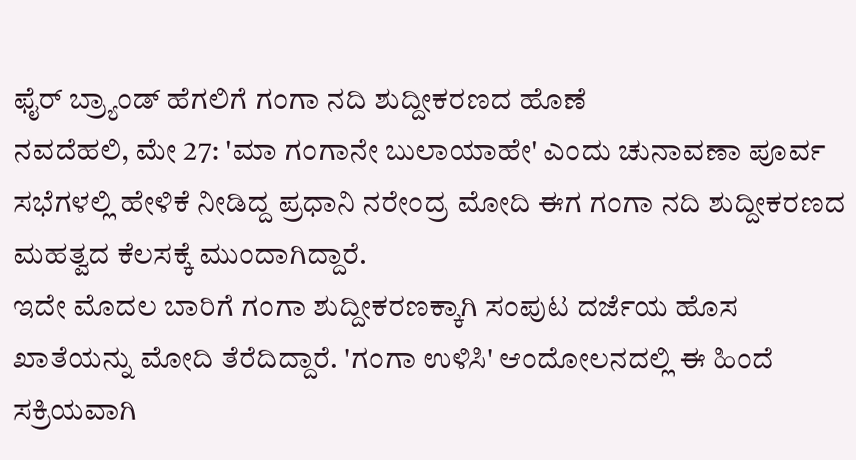ಫೈರ್ ಬ್ರ್ಯಾಂಡ್ ಹೆಗಲಿಗೆ ಗಂಗಾ ನದಿ ಶುದ್ದೀಕರಣದ ಹೊಣೆ
ನವದೆಹಲಿ, ಮೇ 27: 'ಮಾ ಗಂಗಾನೇ ಬುಲಾಯಾಹೇ' ಎಂದು ಚುನಾವಣಾ ಪೂರ್ವ ಸಭೆಗಳಲ್ಲಿ ಹೇಳಿಕೆ ನೀಡಿದ್ದ ಪ್ರಧಾನಿ ನರೇಂದ್ರ ಮೋದಿ ಈಗ ಗಂಗಾ ನದಿ ಶುದ್ದೀಕರಣದ ಮಹತ್ವದ ಕೆಲಸಕ್ಕೆ ಮುಂದಾಗಿದ್ದಾರೆ.
ಇದೇ ಮೊದಲ ಬಾರಿಗೆ ಗಂಗಾ ಶುದ್ದೀಕರಣಕ್ಕಾಗಿ ಸಂಪುಟ ದರ್ಜೆಯ ಹೊಸ ಖಾತೆಯನ್ನು ಮೋದಿ ತೆರೆದಿದ್ದಾರೆ. 'ಗಂಗಾ ಉಳಿಸಿ' ಆಂದೋಲನದಲ್ಲಿ ಈ ಹಿಂದೆ ಸಕ್ರಿಯವಾಗಿ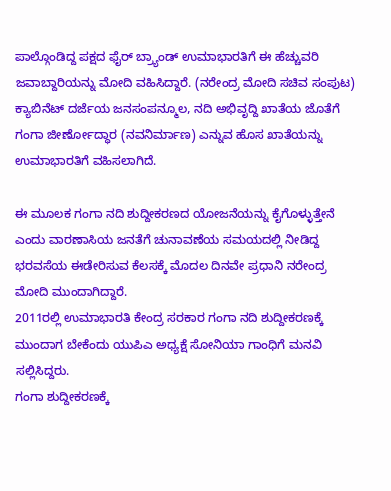ಪಾಲ್ಗೊಂಡಿದ್ದ ಪಕ್ಷದ ಫೈರ್ ಬ್ರ್ಯಾಂಡ್ ಉಮಾಭಾರತಿಗೆ ಈ ಹೆಚ್ಚುವರಿ ಜವಾಬ್ದಾರಿಯನ್ನು ಮೋದಿ ವಹಿಸಿದ್ದಾರೆ. (ನರೇಂದ್ರ ಮೋದಿ ಸಚಿವ ಸಂಪುಟ)
ಕ್ಯಾಬಿನೆಟ್ ದರ್ಜೆಯ ಜನಸಂಪನ್ಮೂಲ, ನದಿ ಅಭಿವೃದ್ದಿ ಖಾತೆಯ ಜೊತೆಗೆ ಗಂಗಾ ಜೀರ್ಣೋದ್ಧಾರ (ನವನಿರ್ಮಾಣ) ಎನ್ನುವ ಹೊಸ ಖಾತೆಯನ್ನು ಉಮಾಭಾರತಿಗೆ ವಹಿಸಲಾಗಿದೆ.

ಈ ಮೂಲಕ ಗಂಗಾ ನದಿ ಶುದ್ದೀಕರಣದ ಯೋಜನೆಯನ್ನು ಕೈಗೊಳ್ಳುತ್ತೇನೆ ಎಂದು ವಾರಣಾಸಿಯ ಜನತೆಗೆ ಚುನಾವಣೆಯ ಸಮಯದಲ್ಲಿ ನೀಡಿದ್ದ ಭರವಸೆಯ ಈಡೇರಿಸುವ ಕೆಲಸಕ್ಕೆ ಮೊದಲ ದಿನವೇ ಪ್ರಧಾನಿ ನರೇಂದ್ರ ಮೋದಿ ಮುಂದಾಗಿದ್ದಾರೆ.
2011ರಲ್ಲಿ ಉಮಾಭಾರತಿ ಕೇಂದ್ರ ಸರಕಾರ ಗಂಗಾ ನದಿ ಶುದ್ದೀಕರಣಕ್ಕೆ ಮುಂದಾಗ ಬೇಕೆಂದು ಯುಪಿಎ ಅಧ್ಯಕ್ಷೆ ಸೋನಿಯಾ ಗಾಂಧಿಗೆ ಮನವಿ ಸಲ್ಲಿಸಿದ್ದರು.
ಗಂಗಾ ಶುದ್ದೀಕರಣಕ್ಕೆ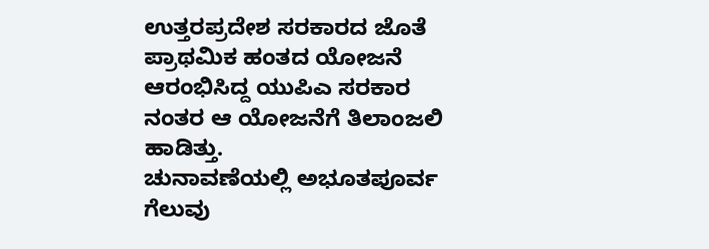ಉತ್ತರಪ್ರದೇಶ ಸರಕಾರದ ಜೊತೆ ಪ್ರಾಥಮಿಕ ಹಂತದ ಯೋಜನೆ ಆರಂಭಿಸಿದ್ದ ಯುಪಿಎ ಸರಕಾರ ನಂತರ ಆ ಯೋಜನೆಗೆ ತಿಲಾಂಜಲಿ ಹಾಡಿತ್ತು.
ಚುನಾವಣೆಯಲ್ಲಿ ಅಭೂತಪೂರ್ವ ಗೆಲುವು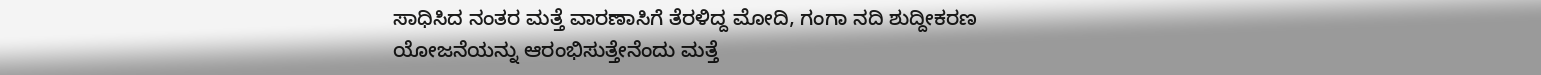ಸಾಧಿಸಿದ ನಂತರ ಮತ್ತೆ ವಾರಣಾಸಿಗೆ ತೆರಳಿದ್ದ ಮೋದಿ, ಗಂಗಾ ನದಿ ಶುದ್ದೀಕರಣ ಯೋಜನೆಯನ್ನು ಆರಂಭಿಸುತ್ತೇನೆಂದು ಮತ್ತೆ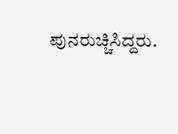ಪುನರುಚ್ಚಿಸಿದ್ದರು.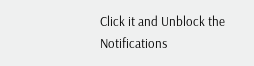Click it and Unblock the Notifications